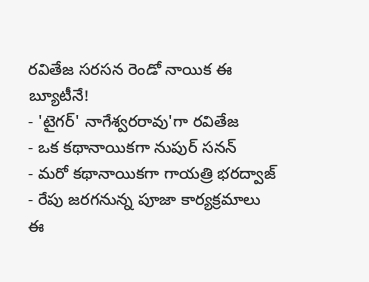రవితేజ సరసన రెండో నాయిక ఈ బ్యూటీనే!
- 'టైగర్' నాగేశ్వరరావు'గా రవితేజ
- ఒక కథానాయికగా నుపుర్ సనన్
- మరో కథానాయికగా గాయత్రి భరద్వాజ్
- రేపు జరగనున్న పూజా కార్యక్రమాలు
ఈ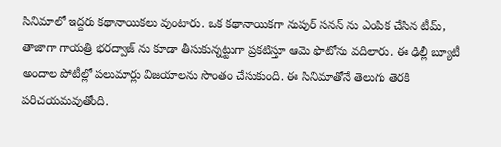సినిమాలో ఇద్దరు కథానాయికలు వుంటారు. ఒక కథానాయికగా నుపుర్ సనన్ ను ఎంపిక చేసిన టీమ్, తాజాగా గాయత్రి భరద్వాజ్ ను కూడా తీసుకున్నట్టుగా ప్రకటిస్తూ ఆమె ఫొటోను వదిలారు. ఈ ఢిల్లీ బ్యూటీ అందాల పోటీల్లో పలుమార్లు విజయాలను సొంతం చేసుకుంది. ఈ సినిమాతోనే తెలుగు తెరకి పరిచయమవుతోంది.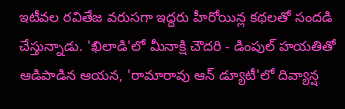ఇటీవల రవితేజ వరుసగా ఇద్దరు హీరోయిన్ల కథలతో సందడి చేస్తున్నాడు. 'ఖిలాడి'లో మీనాక్షి చౌదరి - డింపుల్ హయతితో ఆడిపాడిన ఆయన, 'రామారావు ఆన్ డ్యూటీ'లో దివ్యాన్ష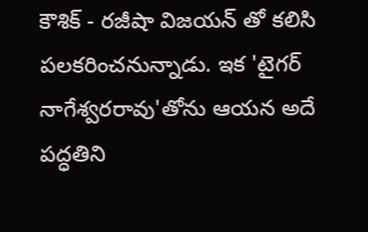కౌశిక్ - రజీషా విజయన్ తో కలిసి పలకరించనున్నాడు. ఇక 'టైగర్ నాగేశ్వరరావు'తోను ఆయన అదే పద్ధతిని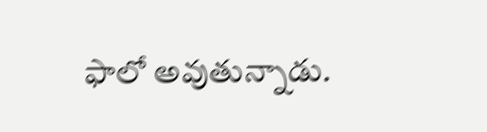ఫాలో అవుతున్నాడు.